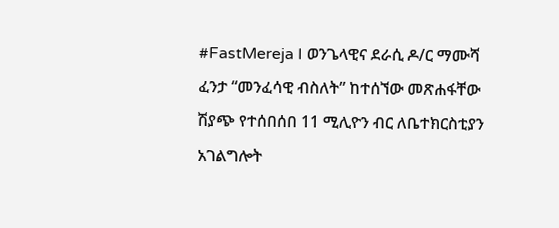#FastMereja I ወንጌላዊና ደራሲ ዶ/ር ማሙሻ ፈንታ “መንፈሳዊ ብስለት” ከተሰኘው መጽሐፋቸው ሽያጭ የተሰበሰበ 11 ሚሊዮን ብር ለቤተክርስቲያን አገልግሎት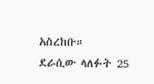አስረከቡ።
ደራሲው ላለፉት 25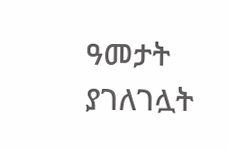ዓመታት ያገለገሏት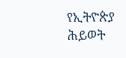የኢትዮጵያ ሕይወት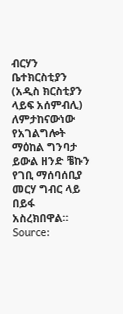ብርሃን ቤተክርስቲያን (አዲስ ክርስቲያን ላይፍ አሰምብሊ) ለምታከናውነው የአገልግሎት ማዕከል ግንባታ ይውል ዘንድ ቼኩን የገቢ ማሰባሰቢያ መርሃ ግብር ላይ በይፋ አስረክበዋል።
Source: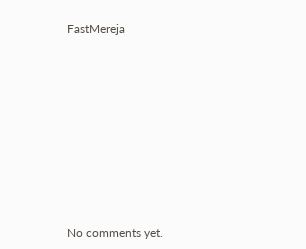FastMereja









No comments yet.